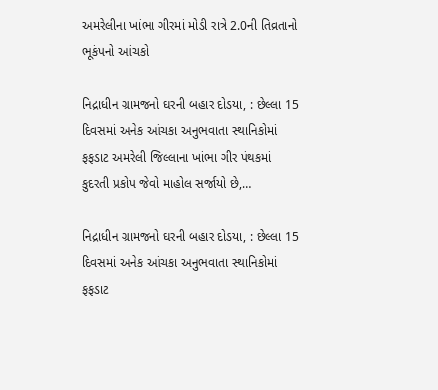અમરેલીના ખાંભા ગીરમાં મોડી રાત્રે 2.0ની તિવ્રતાનો ભૂકંપનો આંચકો

નિદ્રાધીન ગ્રામજનો ઘરની બહાર દોડયા, : છેલ્લા 15 દિવસમાં અનેક આંચકા અનુભવાતા સ્થાનિકોમાં ફફડાટ અમરેલી જિલ્લાના ખાંભા ગીર પંથકમાં કુદરતી પ્રકોપ જેવો માહોલ સર્જાયો છે,…

નિદ્રાધીન ગ્રામજનો ઘરની બહાર દોડયા, : છેલ્લા 15 દિવસમાં અનેક આંચકા અનુભવાતા સ્થાનિકોમાં ફફડાટ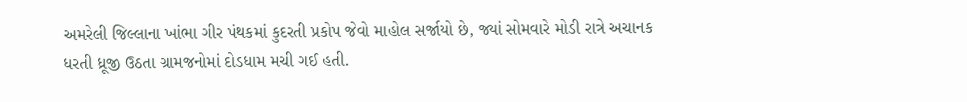અમરેલી જિલ્લાના ખાંભા ગીર પંથકમાં કુદરતી પ્રકોપ જેવો માહોલ સર્જાયો છે, જ્યાં સોમવારે મોડી રાત્રે અચાનક ધરતી ધ્રૂજી ઉઠતા ગ્રામજનોમાં દોડધામ મચી ગઈ હતી.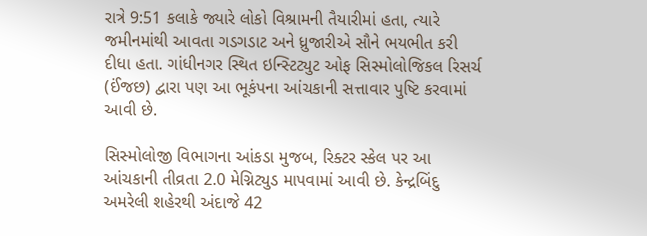રાત્રે 9:51 કલાકે જ્યારે લોકો વિશ્રામની તૈયારીમાં હતા, ત્યારે જમીનમાંથી આવતા ગડગડાટ અને ધ્રુજારીએ સૌને ભયભીત કરી દીધા હતા. ગાંધીનગર સ્થિત ઇન્સ્ટિટ્યુટ ઓફ સિસ્મોલોજિકલ રિસર્ચ (ઈંજછ) દ્વારા પણ આ ભૂકંપના આંચકાની સત્તાવાર પુષ્ટિ કરવામાં આવી છે.

સિસ્મોલોજી વિભાગના આંકડા મુજબ, રિક્ટર સ્કેલ પર આ આંચકાની તીવ્રતા 2.0 મેગ્નિટ્યુડ માપવામાં આવી છે. કેન્દ્રબિંદુ અમરેલી શહેરથી અંદાજે 42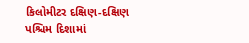કિલોમીટર દક્ષિણ-દક્ષિણ પશ્ચિમ દિશામાં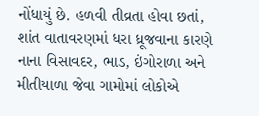નોંધાયું છે. હળવી તીવ્રતા હોવા છતાં, શાંત વાતાવરણમાં ધરા ધ્રૂજવાના કારણે નાના વિસાવદર, ભાડ, ઇંગોરાળા અને મીતીયાળા જેવા ગામોમાં લોકોએ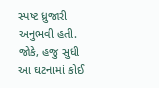સ્પષ્ટ ધ્રુજારી અનુભવી હતી. જોકે, હજુ સુધી આ ઘટનામાં કોઈ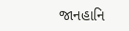જાનહાનિ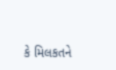કે મિલકતને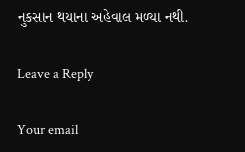નુકસાન થયાના અહેવાલ મળ્યા નથી.

Leave a Reply

Your email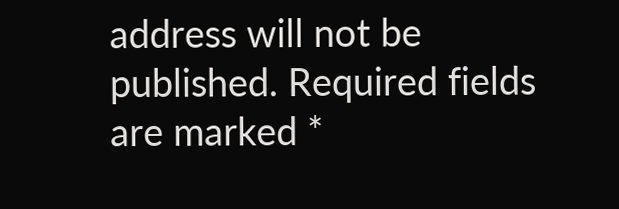address will not be published. Required fields are marked *